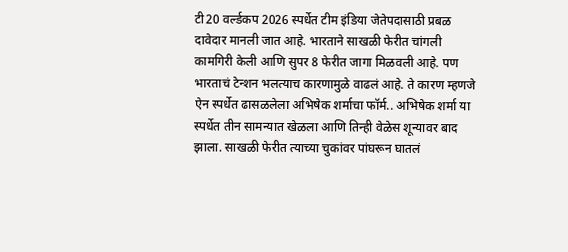टी20 वर्ल्डकप 2026 स्पर्धेत टीम इंडिया जेतेपदासाठी प्रबळ दावेदार मानली जात आहे. भारताने साखळी फेरीत चांगली कामगिरी केली आणि सुपर 8 फेरीत जागा मिळवली आहे. पण भारताचं टेन्शन भलत्याच कारणामुळे वाढलं आहे. ते कारण म्हणजे ऐन स्पर्धेत ढासळलेला अभिषेक शर्माचा फॉर्म.. अभिषेक शर्मा या स्पर्धेत तीन सामन्यात खेळला आणि तिन्ही वेळेस शून्यावर बाद झाला. साखळी फेरीत त्याच्या चुकांवर पांघरून घातलं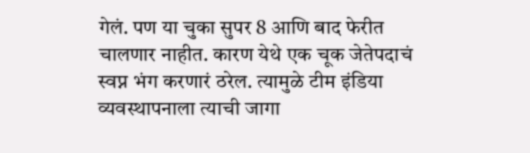गेलं. पण या चुका सुपर 8 आणि बाद फेरीत चालणार नाहीत. कारण येथे एक चूक जेतेपदाचं स्वप्न भंग करणारं ठरेल. त्यामुळे टीम इंडिया व्यवस्थापनाला त्याची जागा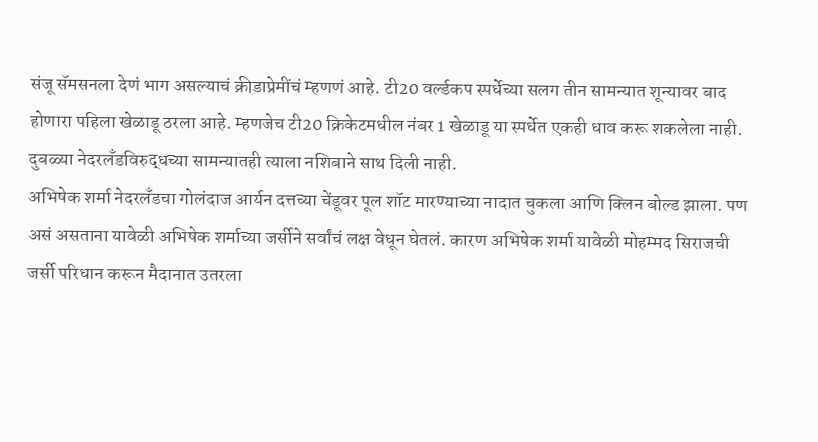संजू सॅमसनला देणं भाग असल्याचं क्रीडाप्रेमींचं म्हणणं आहे. टी20 वर्ल्डकप स्पर्धेच्या सलग तीन सामन्यात शून्यावर बाद होणारा पहिला खेळाडू ठरला आहे. म्हणजेच टी20 क्रिकेटमधील नंबर 1 खेळाडू या स्पर्धेत एकही धाव करू शकलेला नाही. दुबळ्या नेदरलँडविरुद्धच्या सामन्यातही त्याला नशिबाने साथ दिली नाही.
अभिषेक शर्मा नेदरलँडचा गोलंदाज आर्यन दत्तच्या चेंडूवर पूल शॉट मारण्याच्या नादात चुकला आणि क्लिन बोल्ड झाला. पण असं असताना यावेळी अभिषेक शर्माच्या जर्सीने सर्वांचं लक्ष वेधून घेतलं. कारण अभिषेक शर्मा यावेळी मोहम्मद सिराजची जर्सी परिधान करून मैदानात उतरला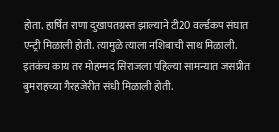होता. हार्षित राणा दुखापतग्रस्त झाल्याने टी20 वर्ल्डकप संघात एन्ट्री मिळाली होती. त्यामुळे त्याला नशिबाची साथ मिळाली. इतकंच काय तर मोहम्मद सिराजला पहिल्या सामन्यात जसप्रीत बुमराहच्या गैरहजेरीत संधी मिळाली होती.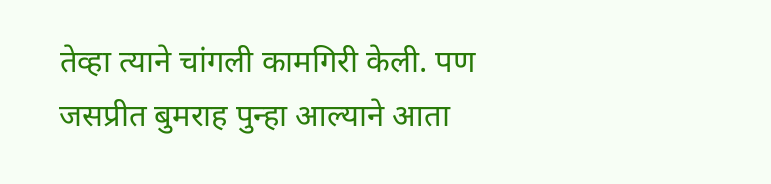तेव्हा त्याने चांगली कामगिरी केली. पण जसप्रीत बुमराह पुन्हा आल्याने आता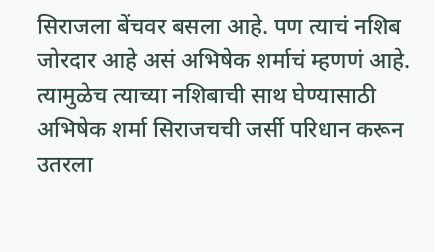सिराजला बेंचवर बसला आहे. पण त्याचं नशिब जोरदार आहे असं अभिषेक शर्माचं म्हणणं आहे. त्यामुळेच त्याच्या नशिबाची साथ घेण्यासाठी अभिषेक शर्मा सिराजचची जर्सी परिधान करून उतरला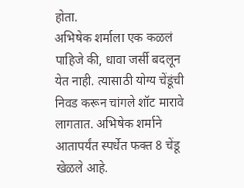होता.
अभिषेक शर्माला एक कळलं पाहिजे की, धावा जर्सी बदलून येत नाही. त्यासाठी योग्य चेंडूंची निवड करून चांगले शॉट मारावे लागतात. अभिषेक शर्माने आतापर्यंत स्पर्धेत फक्त 8 चेंडू खेळले आहे.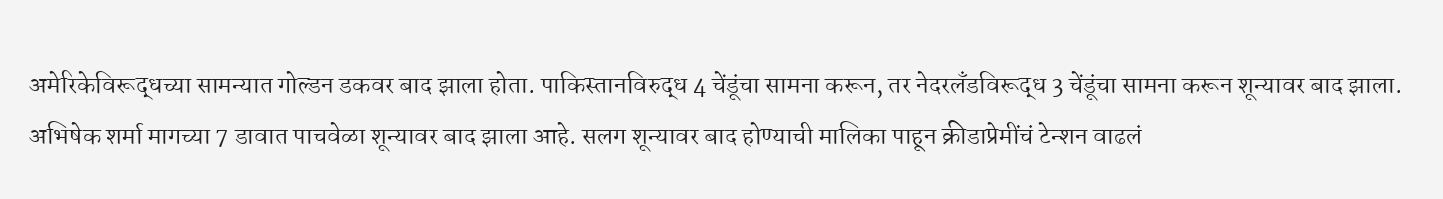अमेरिकेविरूद्धच्या सामन्यात गोल्डन डकवर बाद झाला होता. पाकिस्तानविरुद्ध 4 चेंडूंचा सामना करून, तर नेदरलँडविरूद्ध 3 चेंडूंचा सामना करून शून्यावर बाद झाला. अभिषेक शर्मा मागच्या 7 डावात पाचवेळा शून्यावर बाद झाला आहे. सलग शून्यावर बाद होण्याची मालिका पाहून क्रीडाप्रेमींचं टेन्शन वाढलं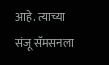आहे. त्याच्या संजू सॅमसनला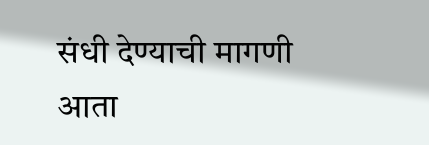संधी देण्याची मागणी आता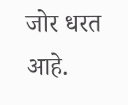जोर धरत आहे.